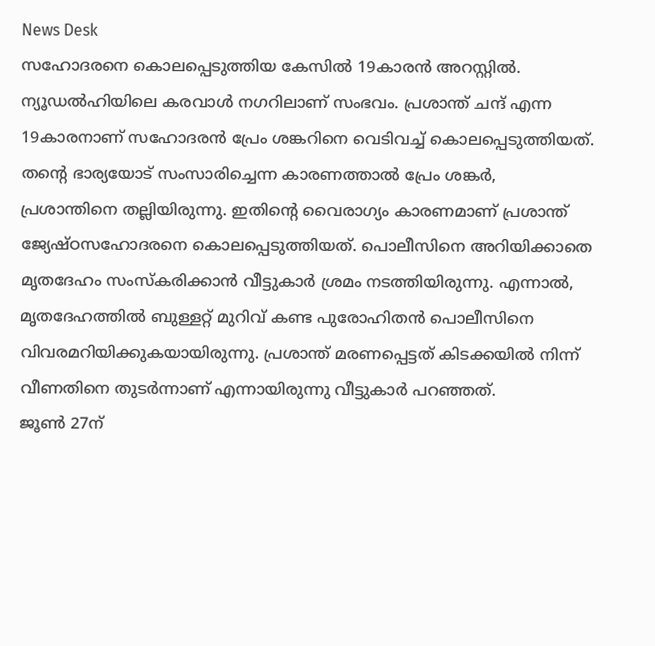News Desk
സഹോദരനെ കൊലപ്പെടുത്തിയ കേസിൽ 19കാരൻ അറസ്റ്റിൽ. ന്യൂഡൽഹിയിലെ കരവാൾ നഗറിലാണ് സംഭവം. പ്രശാന്ത് ചന്ദ് എന്ന 19കാരനാണ് സഹോദരൻ പ്രേം ശങ്കറിനെ വെടിവച്ച് കൊലപ്പെടുത്തിയത്. തൻ്റെ ഭാര്യയോട് സംസാരിച്ചെന്ന കാരണത്താൽ പ്രേം ശങ്കർ, പ്രശാന്തിനെ തല്ലിയിരുന്നു. ഇതിൻ്റെ വൈരാഗ്യം കാരണമാണ് പ്രശാന്ത് ജ്യേഷ്ഠസഹോദരനെ കൊലപ്പെടുത്തിയത്. പൊലീസിനെ അറിയിക്കാതെ മൃതദേഹം സംസ്കരിക്കാൻ വീട്ടുകാർ ശ്രമം നടത്തിയിരുന്നു. എന്നാൽ, മൃതദേഹത്തിൽ ബുള്ളറ്റ് മുറിവ് കണ്ട പുരോഹിതൻ പൊലീസിനെ വിവരമറിയിക്കുകയായിരുന്നു. പ്രശാന്ത് മരണപ്പെട്ടത് കിടക്കയിൽ നിന്ന് വീണതിനെ തുടർന്നാണ് എന്നായിരുന്നു വീട്ടുകാർ പറഞ്ഞത്.
ജൂൺ 27ന്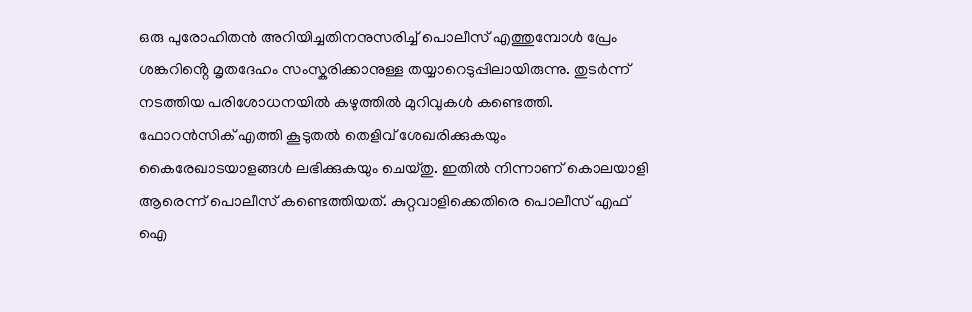ഒരു പുരോഹിതൻ അറിയിച്ചതിനനുസരിച്ച് പൊലീസ് എത്തുമ്പോൾ പ്രേം ശങ്കറിൻ്റെ മൃതദേഹം സംസ്കരിക്കാനുള്ള തയ്യാറെടുപ്പിലായിരുന്നു. തുടർന്ന് നടത്തിയ പരിശോധനയിൽ കഴുത്തിൽ മുറിവുകൾ കണ്ടെത്തി. ഫോറൻസിക് എത്തി കൂടുതൽ തെളിവ് ശേഖരിക്കുകയും കൈരേഖാടയാളങ്ങൾ ലഭിക്കുകയും ചെയ്തു. ഇതിൽ നിന്നാണ് കൊലയാളി ആരെന്ന് പൊലീസ് കണ്ടെത്തിയത്. കുറ്റവാളിക്കെതിരെ പൊലീസ് എഫ് ഐ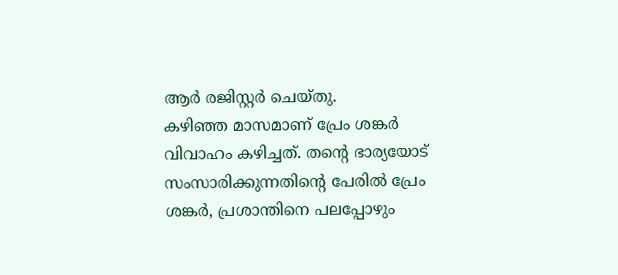ആർ രജിസ്റ്റർ ചെയ്തു.
കഴിഞ്ഞ മാസമാണ് പ്രേം ശങ്കർ വിവാഹം കഴിച്ചത്. തൻ്റെ ഭാര്യയോട് സംസാരിക്കുന്നതിൻ്റെ പേരിൽ പ്രേം ശങ്കർ, പ്രശാന്തിനെ പലപ്പോഴും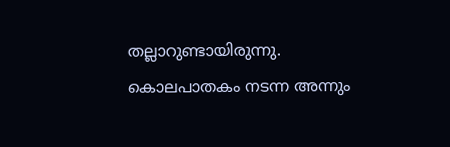തല്ലാറുണ്ടായിരുന്നു. കൊലപാതകം നടന്ന അന്നും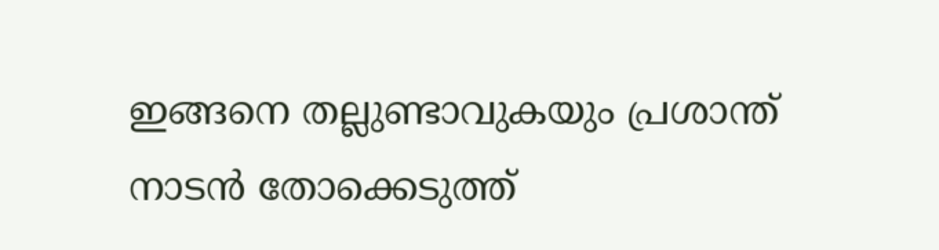ഇങ്ങനെ തല്ലുണ്ടാവുകയും പ്രശാന്ത് നാടൻ തോക്കെടുത്ത്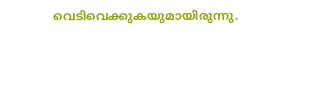വെടിവെക്കുകയുമായിരുന്നു.